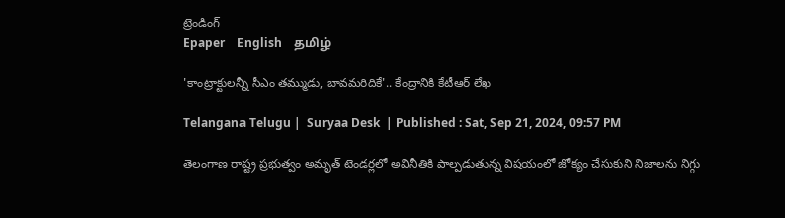ట్రెండింగ్
Epaper    English    தமிழ்

'కాంట్రాక్టులన్నీ సీఎం తమ్ముడు, బావమరిదికే'.. కేంద్రానికి కేటీఆర్ లేఖ

Telangana Telugu |  Suryaa Desk  | Published : Sat, Sep 21, 2024, 09:57 PM

తెలంగాణ రాష్ట్ర ప్రభుత్వం అమృత్ టెండర్లలో అవినీతికి పాల్పడుతున్న విషయంలో జోక్యం చేసుకుని నిజాలను నిగ్గు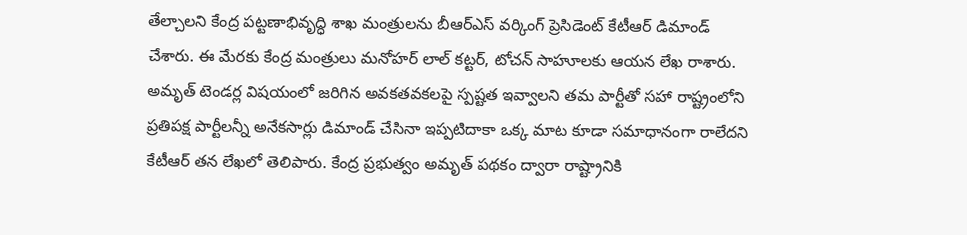తేల్చాలని కేంద్ర పట్టణాభివృద్ధి శాఖ మంత్రులను బీఆర్ఎస్ వర్కింగ్ ప్రెసిడెంట్ కేటీఆర్ డిమాండ్ చేశారు. ఈ మేరకు కేంద్ర మంత్రులు మనోహర్ లాల్ కట్టర్, టోచన్ సాహూలకు ఆయన లేఖ రాశారు. అమృత్ టెండర్ల విషయంలో జరిగిన అవకతవకలపై స్పష్టత ఇవ్వాలని తమ పార్టీతో సహా రాష్ట్రంలోని ప్రతిపక్ష పార్టీలన్నీ అనేకసార్లు డిమాండ్ చేసినా ఇప్పటిదాకా ఒక్క మాట కూడా సమాధానంగా రాలేదని కేటీఆర్ తన లేఖలో తెలిపారు. కేంద్ర ప్రభుత్వం అమృత్ పథకం ద్వారా రాష్ట్రానికి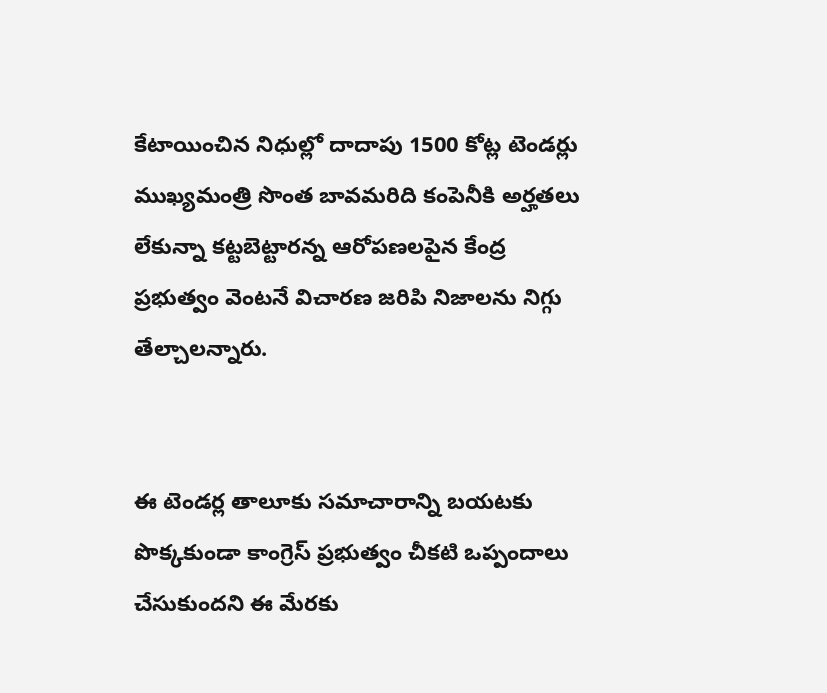కేటాయించిన నిధుల్లో దాదాపు 1500 కోట్ల టెండర్లు ముఖ్యమంత్రి సొంత బావమరిది కంపెనీకి అర్హతలు లేకున్నా కట్టబెట్టారన్న ఆరోపణలపైన కేంద్ర ప్రభుత్వం వెంటనే విచారణ జరిపి నిజాలను నిగ్గు తేల్చాలన్నారు.


ఈ టెండర్ల తాలూకు సమాచారాన్ని బయటకు పొక్కకుండా కాంగ్రెస్ ప్రభుత్వం చీకటి ఒప్పందాలు చేసుకుందని ఈ మేరకు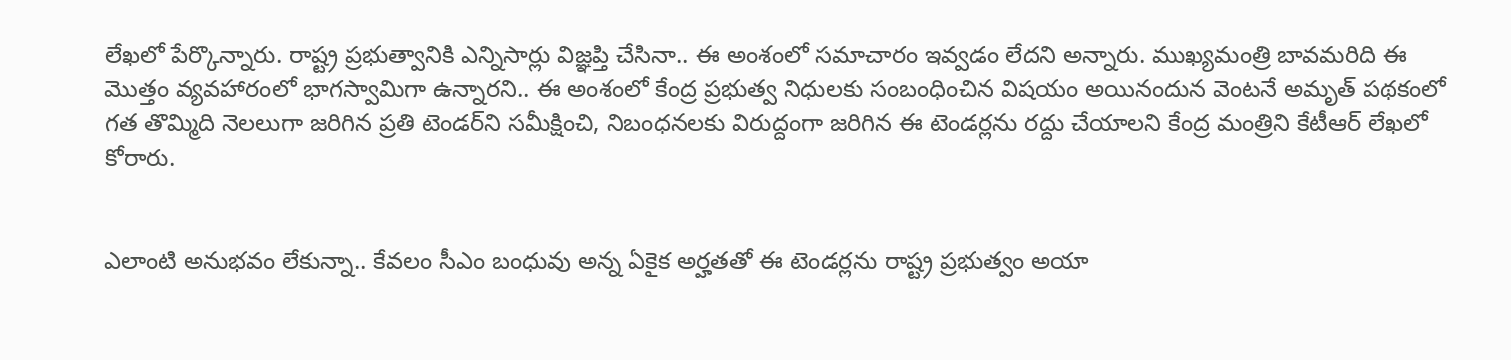లేఖలో పేర్కొన్నారు. రాష్ట్ర ప్రభుత్వానికి ఎన్నిసార్లు విజ్ఞప్తి చేసినా.. ఈ అంశంలో సమాచారం ఇవ్వడం లేదని అన్నారు. ముఖ్యమంత్రి బావమరిది ఈ మొత్తం వ్యవహారంలో భాగస్వామిగా ఉన్నారని.. ఈ అంశంలో కేంద్ర ప్రభుత్వ నిధులకు సంబంధించిన విషయం అయినందున వెంటనే అమృత్ పథకంలో గత తొమ్మిది నెలలుగా జరిగిన ప్రతి టెండర్‌ని సమీక్షించి, నిబంధనలకు విరుద్దంగా జరిగిన ఈ టెండర్లను రద్దు చేయాలని కేంద్ర మంత్రిని కేటీఆర్ లేఖలో కోరారు.


ఎలాంటి అనుభవం లేకున్నా.. కేవలం సీఎం బంధువు అన్న ఏకైక అర్హతతో ఈ టెండర్లను రాష్ట్ర ప్రభుత్వం అయా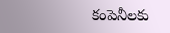కంపెనీలకు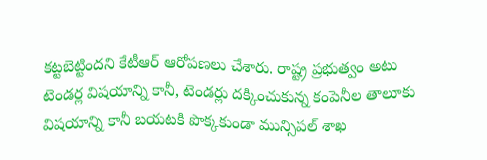కట్టబెట్టిందని కేటీఆర్ ఆరోపణలు చేశారు. రాష్ట్ర ప్రభుత్వం అటు టెండర్ల విషయాన్ని కానీ, టెండర్లు దక్కించుకున్న కంపెనీల తాలూకు విషయాన్ని కానీ బయటకి పొక్కకుండా మున్సిపల్ శాఖ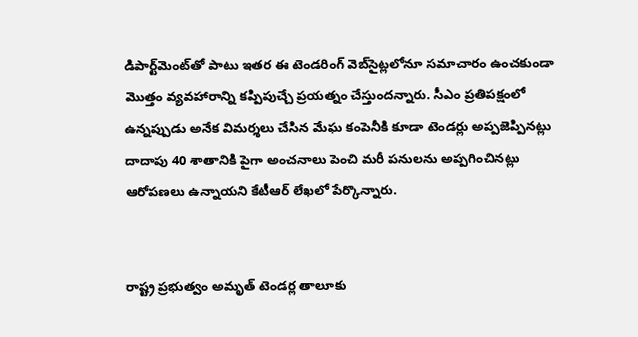డిపార్ట్‌మెంట్‌తో పాటు ఇతర ఈ టెండరింగ్ వెబ్‌సైట్లలోనూ సమాచారం ఉంచకుండా మొత్తం వ్యవహారాన్ని కప్పిపుచ్చే ప్రయత్నం చేస్తుందన్నారు. సీఎం ప్రతిపక్షంలో ఉన్నప్పుడు అనేక విమర్శలు చేసిన మేఘ కంపెనీకి కూడా టెండర్లు అప్పజెప్పినట్లు దాదాపు 40 శాతానికి పైగా అంచనాలు పెంచి మరీ పనులను అప్పగించినట్లు ఆరోపణలు ఉన్నాయని కేటీఆర్ లేఖలో పేర్కొన్నారు.


రాష్ట్ర ప్రభుత్వం అమృత్ టెండర్ల తాలూకు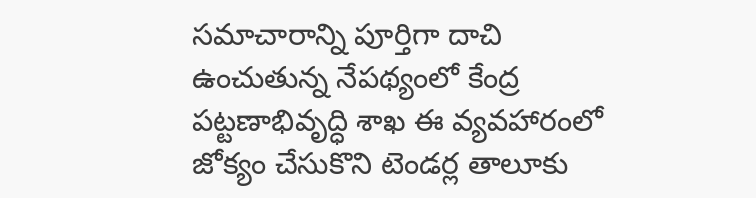సమాచారాన్ని పూర్తిగా దాచి ఉంచుతున్న నేపథ్యంలో కేంద్ర పట్టణాభివృద్ధి శాఖ ఈ వ్యవహారంలో జోక్యం చేసుకొని టెండర్ల తాలూకు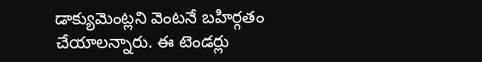డాక్యుమెంట్లని వెంటనే బహిర్గతం చేయాలన్నారు. ఈ టెండర్లు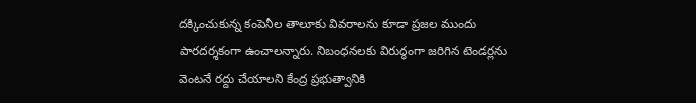దక్కించుకున్న కంపెనీల తాలూకు వివరాలను కూడా ప్రజల ముందు పారదర్శకంగా ఉంచాలన్నారు. నిబంధనలకు విరుద్ధంగా జరిగిన టెండర్లను వెంటనే రద్దు చేయాలని కేంద్ర ప్రభుత్వానికి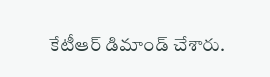కేటీఆర్ డిమాండ్ చేశారు.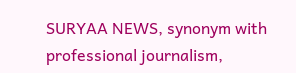SURYAA NEWS, synonym with professional journalism,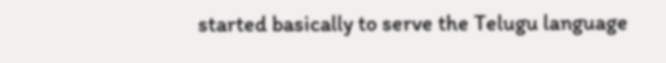started basically to serve the Telugu language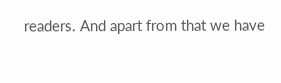readers. And apart from that we have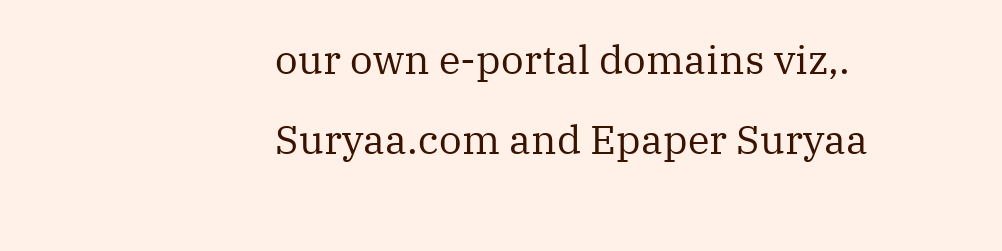our own e-portal domains viz,. Suryaa.com and Epaper Suryaa